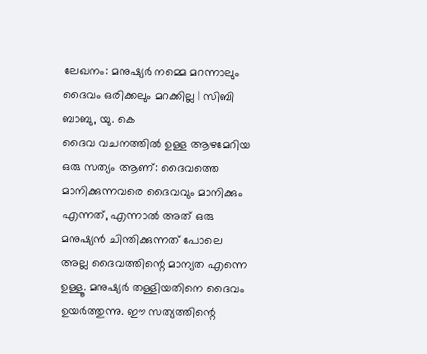ലേഖനം: മനുഷ്യർ നമ്മെ മറന്നാലും ദൈവം ഒരിക്കലും മറക്കില്ല | സിബി ബാബു, യു. കെ
ദൈവ വചനത്തിൽ ഉള്ള ആഴമേറിയ ഒരു സത്യം ആണ്: ദൈവത്തെ മാനിക്കുന്നവരെ ദൈവവും മാനിക്കും എന്നത്, എന്നാൽ അത് ഒരു മനുഷ്യൻ ചിന്തിക്കുന്നത് പോലെ അല്ല ദൈവത്തിന്റെ മാന്യത എന്നെ ഉള്ളൂ. മനുഷ്യർ തള്ളിയതിനെ ദൈവം ഉയർത്തുന്നു. ഈ സത്യത്തിന്റെ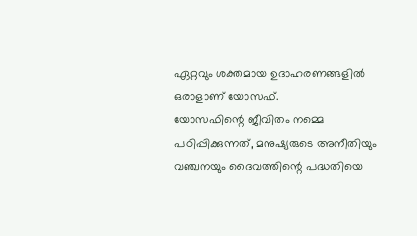ഏറ്റവും ശക്തമായ ഉദാഹരണങ്ങളിൽ ഒരാളാണ് യോസഫ്.
യോസഫിന്റെ ജീവിതം നമ്മെ പഠിപ്പിക്കുന്നത്, മനുഷ്യരുടെ അനീതിയും വഞ്ചനയും ദൈവത്തിന്റെ പദ്ധതിയെ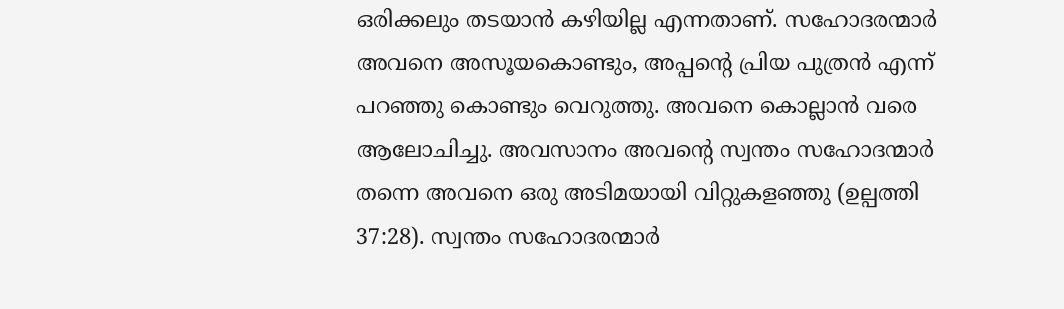ഒരിക്കലും തടയാൻ കഴിയില്ല എന്നതാണ്. സഹോദരന്മാർ അവനെ അസൂയകൊണ്ടും, അപ്പന്റെ പ്രിയ പുത്രൻ എന്ന് പറഞ്ഞു കൊണ്ടും വെറുത്തു. അവനെ കൊല്ലാൻ വരെ ആലോചിച്ചു. അവസാനം അവന്റെ സ്വന്തം സഹോദന്മാർ തന്നെ അവനെ ഒരു അടിമയായി വിറ്റുകളഞ്ഞു (ഉല്പത്തി 37:28). സ്വന്തം സഹോദരന്മാർ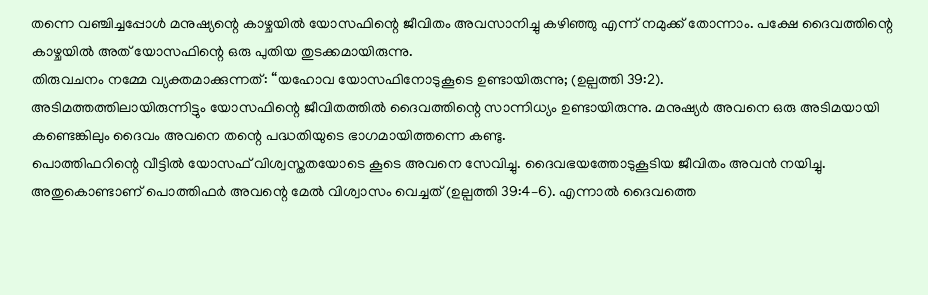തന്നെ വഞ്ചിച്ചപ്പോൾ മനുഷ്യന്റെ കാഴ്ചയിൽ യോസഫിന്റെ ജീവിതം അവസാനിച്ചു കഴിഞ്ഞു എന്ന് നമുക്ക് തോന്നാം. പക്ഷേ ദൈവത്തിന്റെ കാഴ്ചയിൽ അത് യോസഫിന്റെ ഒരു പുതിയ തുടക്കമായിരുന്നു.
തിരുവചനം നമ്മേ വ്യക്തമാക്കുന്നത്: “യഹോവ യോസഫിനോടുകൂടെ ഉണ്ടായിരുന്നു; (ഉല്പത്തി 39:2).
അടിമത്തത്തിലായിരുന്നിട്ടും യോസഫിന്റെ ജീവിതത്തിൽ ദൈവത്തിന്റെ സാന്നിധ്യം ഉണ്ടായിരുന്നു. മനുഷ്യർ അവനെ ഒരു അടിമയായി കണ്ടെങ്കിലും ദൈവം അവനെ തന്റെ പദ്ധതിയുടെ ഭാഗമായിത്തന്നെ കണ്ടു.
പൊത്തിഫറിന്റെ വീട്ടിൽ യോസഫ് വിശ്വസ്തതയോടെ കൂടെ അവനെ സേവിച്ചു. ദൈവഭയത്തോടുകൂടിയ ജീവിതം അവൻ നയിച്ചു. അതുകൊണ്ടാണ് പൊത്തിഫർ അവന്റെ മേൽ വിശ്വാസം വെച്ചത് (ഉല്പത്തി 39:4–6). എന്നാൽ ദൈവത്തെ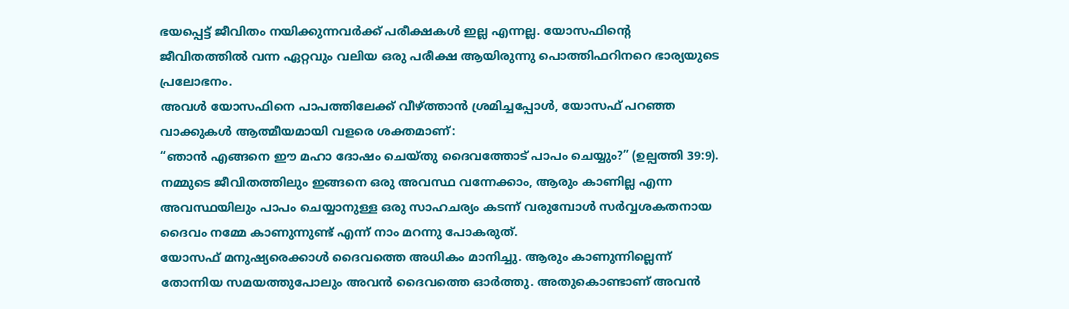ഭയപ്പെട്ട് ജീവിതം നയിക്കുന്നവർക്ക് പരീക്ഷകൾ ഇല്ല എന്നല്ല. യോസഫിന്റെ ജീവിതത്തിൽ വന്ന ഏറ്റവും വലിയ ഒരു പരീക്ഷ ആയിരുന്നു പൊത്തിഫറിനറെ ഭാര്യയുടെ പ്രലോഭനം.
അവൾ യോസഫിനെ പാപത്തിലേക്ക് വീഴ്ത്താൻ ശ്രമിച്ചപ്പോൾ, യോസഫ് പറഞ്ഞ വാക്കുകൾ ആത്മീയമായി വളരെ ശക്തമാണ്:
“ഞാൻ എങ്ങനെ ഈ മഹാ ദോഷം ചെയ്തു ദൈവത്തോട് പാപം ചെയ്യും?” (ഉല്പത്തി 39:9). നമ്മുടെ ജീവിതത്തിലും ഇങ്ങനെ ഒരു അവസ്ഥ വന്നേക്കാം, ആരും കാണില്ല എന്ന അവസ്ഥയിലും പാപം ചെയ്യാനുള്ള ഒരു സാഹചര്യം കടന്ന് വരുമ്പോൾ സർവ്വശകതനായ ദൈവം നമ്മേ കാണുന്നുണ്ട് എന്ന് നാം മറന്നു പോകരുത്.
യോസഫ് മനുഷ്യരെക്കാൾ ദൈവത്തെ അധികം മാനിച്ചു. ആരും കാണുന്നില്ലെന്ന് തോന്നിയ സമയത്തുപോലും അവൻ ദൈവത്തെ ഓർത്തു. അതുകൊണ്ടാണ് അവൻ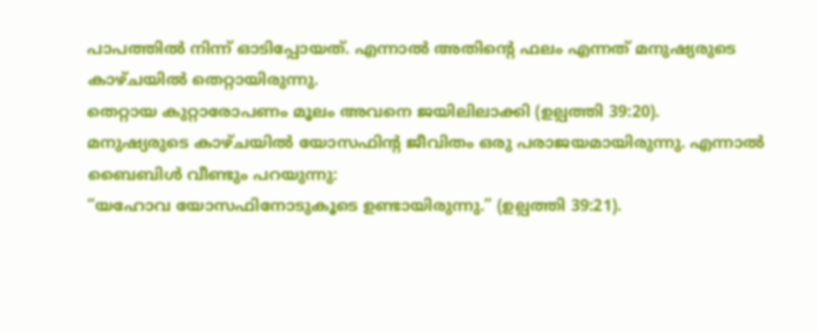പാപത്തിൽ നിന്ന് ഓടിപ്പോയത്. എന്നാൽ അതിന്റെ ഫലം എന്നത് മനുഷ്യരുടെ കാഴ്ചയിൽ തെറ്റായിരുന്നു.
തെറ്റായ കുറ്റാരോപണം മൂലം അവനെ ജയിലിലാക്കി (ഉല്പത്തി 39:20).
മനുഷ്യരുടെ കാഴ്ചയിൽ യോസഫിന്റ ജീവിതം ഒരു പരാജയമായിരുന്നു. എന്നാൽ ബൈബിൾ വീണ്ടും പറയുന്നു:
“യഹോവ യോസഫിനോടുകൂടെ ഉണ്ടായിരുന്നു.” (ഉല്പത്തി 39:21).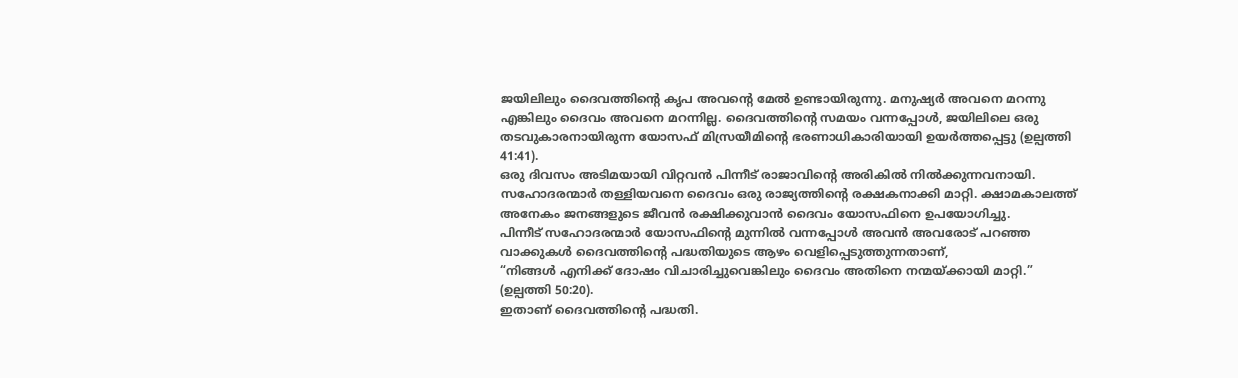ജയിലിലും ദൈവത്തിന്റെ കൃപ അവന്റെ മേൽ ഉണ്ടായിരുന്നു. മനുഷ്യർ അവനെ മറന്നു എങ്കിലും ദൈവം അവനെ മറന്നില്ല. ദൈവത്തിന്റെ സമയം വന്നപ്പോൾ, ജയിലിലെ ഒരു തടവുകാരനായിരുന്ന യോസഫ് മിസ്രയീമിന്റെ ഭരണാധികാരിയായി ഉയർത്തപ്പെട്ടു (ഉല്പത്തി 41:41).
ഒരു ദിവസം അടിമയായി വിറ്റവൻ പിന്നീട് രാജാവിന്റെ അരികിൽ നിൽക്കുന്നവനായി. സഹോദരന്മാർ തള്ളിയവനെ ദൈവം ഒരു രാജ്യത്തിന്റെ രക്ഷകനാക്കി മാറ്റി. ക്ഷാമകാലത്ത് അനേകം ജനങ്ങളുടെ ജീവൻ രക്ഷിക്കുവാൻ ദൈവം യോസഫിനെ ഉപയോഗിച്ചു.
പിന്നീട് സഹോദരന്മാർ യോസഫിന്റെ മുന്നിൽ വന്നപ്പോൾ അവൻ അവരോട് പറഞ്ഞ വാക്കുകൾ ദൈവത്തിന്റെ പദ്ധതിയുടെ ആഴം വെളിപ്പെടുത്തുന്നതാണ്,
“നിങ്ങൾ എനിക്ക് ദോഷം വിചാരിച്ചുവെങ്കിലും ദൈവം അതിനെ നന്മയ്ക്കായി മാറ്റി.” (ഉല്പത്തി 50:20).
ഇതാണ് ദൈവത്തിന്റെ പദ്ധതി.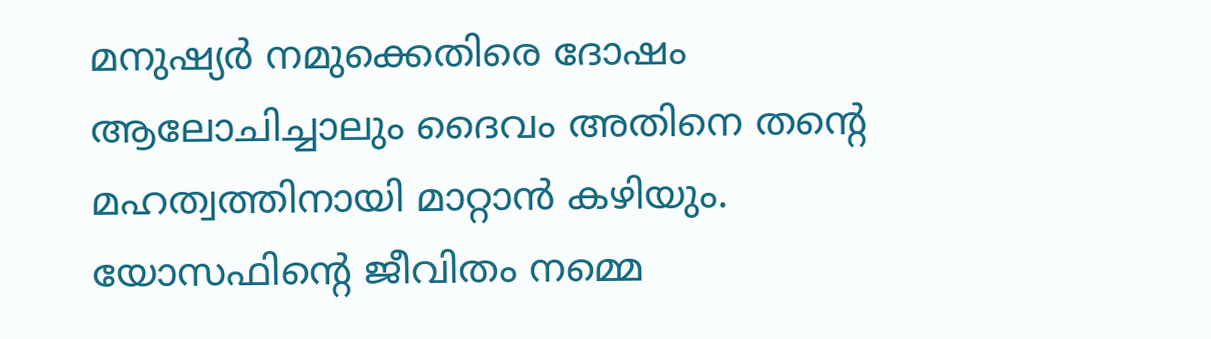മനുഷ്യർ നമുക്കെതിരെ ദോഷം ആലോചിച്ചാലും ദൈവം അതിനെ തന്റെ മഹത്വത്തിനായി മാറ്റാൻ കഴിയും. യോസഫിന്റെ ജീവിതം നമ്മെ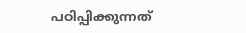പഠിപ്പിക്കുന്നത്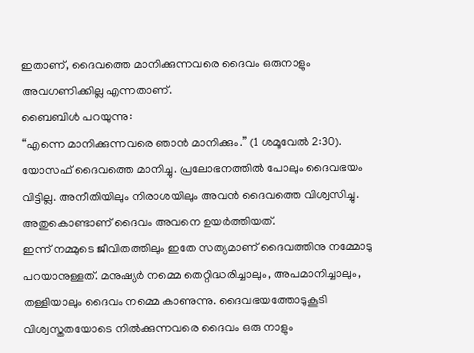ഇതാണ്, ദൈവത്തെ മാനിക്കുന്നവരെ ദൈവം ഒരുനാളും അവഗണിക്കില്ല എന്നതാണ്.
ബൈബിൾ പറയുന്നു:
“എന്നെ മാനിക്കുന്നവരെ ഞാൻ മാനിക്കും.” (1 ശമൂവേൽ 2:30).
യോസഫ് ദൈവത്തെ മാനിച്ചു. പ്രലോഭനത്തിൽ പോലും ദൈവഭയം വിട്ടില്ല. അനീതിയിലും നിരാശയിലും അവൻ ദൈവത്തെ വിശ്വസിച്ചു. അതുകൊണ്ടാണ് ദൈവം അവനെ ഉയർത്തിയത്.
ഇന്ന് നമ്മുടെ ജീവിതത്തിലും ഇതേ സത്യമാണ് ദൈവത്തിനു നമ്മോടു പറയാനുള്ളത്. മനുഷ്യർ നമ്മെ തെറ്റിദ്ധരിച്ചാലും, അപമാനിച്ചാലും, തള്ളിയാലും ദൈവം നമ്മെ കാണുന്നു. ദൈവഭയത്തോടുകൂടി വിശ്വസ്തതയോടെ നിൽക്കുന്നവരെ ദൈവം ഒരു നാളും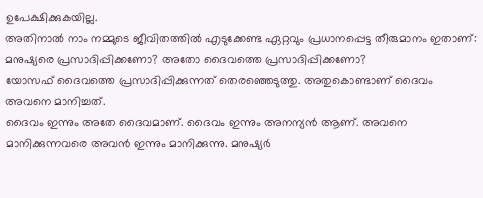ഉപേക്ഷിക്കുകയില്ല.
അതിനാൽ നാം നമ്മുടെ ജീവിതത്തിൽ എടുക്കേണ്ട ഏറ്റവും പ്രധാനപ്പെട്ട തീരുമാനം ഇതാണ്:
മനുഷ്യരെ പ്രസാദിപ്പിക്കണോ? അതോ ദൈവത്തെ പ്രസാദിപ്പിക്കണോ?
യോസഫ് ദൈവത്തെ പ്രസാദിപ്പിക്കുന്നത് തെരഞ്ഞെടുത്തു. അതുകൊണ്ടാണ് ദൈവം അവനെ മാനിച്ചത്.
ദൈവം ഇന്നും അതേ ദൈവമാണ്. ദൈവം ഇന്നും അനന്യൻ ആണ്. അവനെ മാനിക്കുന്നവരെ അവൻ ഇന്നും മാനിക്കുന്നു. മനുഷ്യർ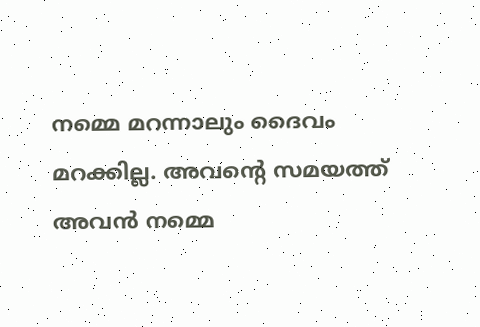നമ്മെ മറന്നാലും ദൈവം മറക്കില്ല. അവന്റെ സമയത്ത് അവൻ നമ്മെ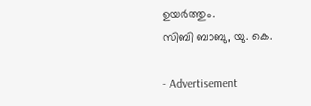ഉയർത്തും.
സിബി ബാബു, യു. കെ.

- Advertisement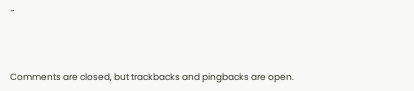-



Comments are closed, but trackbacks and pingbacks are open.